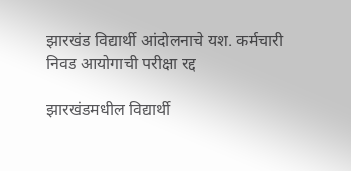झारखंड विद्यार्थी आंदोलनाचे यश. कर्मचारी निवड आयोगाची परीक्षा रद्द

झारखंडमधील विद्यार्थी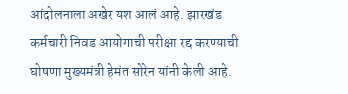आंदोलनाला अखेर यश आलं आहे. झारखंड कर्मचारी निवड आयोगाची परीक्षा रद्द करण्याची घोषणा मुख्यमंत्री हेमंत सोरेन यांनी केली आहे.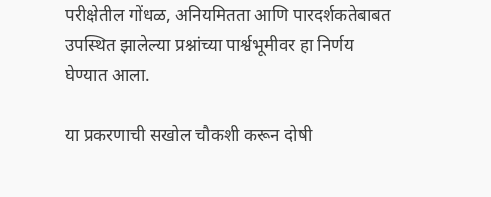परीक्षेतील गोंधळ, अनियमितता आणि पारदर्शकतेबाबत उपस्थित झालेल्या प्रश्नांच्या पार्श्वभूमीवर हा निर्णय घेण्यात आला.

या प्रकरणाची सखोल चौकशी करून दोषी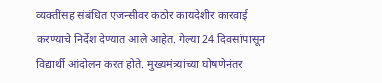व्यक्तींसह संबंधित एजन्सीवर कठोर कायदेशीर कारवाई करण्याचे निर्देश देण्यात आले आहेत. गेल्या 24 दिवसांपासून विद्यार्थी आंदोलन करत होते. मुख्यमंत्र्यांच्या घोषणेनंतर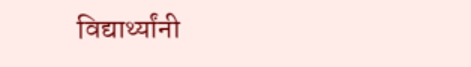विद्यार्थ्यांनी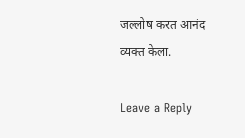जल्लोष करत आनंद व्यक्त केला.

Leave a Reply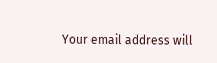Your email address will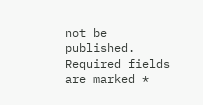not be published. Required fields are marked *